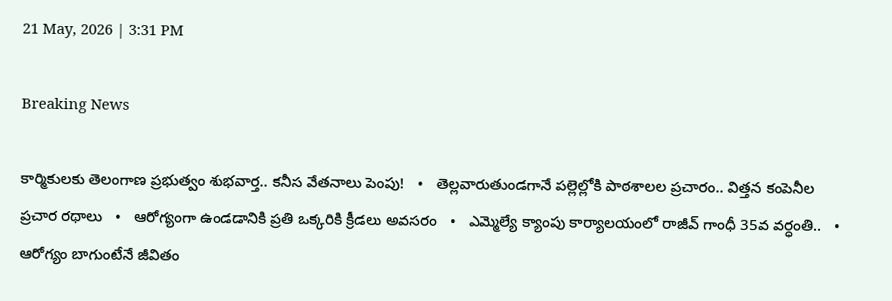21 May, 2026 | 3:31 PM

Breaking News

కార్మికులకు తెలంగాణ ప్రభుత్వం శుభవార్త.. కనీస వేతనాలు పెంపు!   •   తెల్లవారుతుండగానే పల్లెల్లోకి పాఠశాలల ప్రచారం.. విత్తన కంపెనీల ప్రచార రథాలు   •   ఆరోగ్యంగా ఉండడానికి ప్రతి ఒక్కరికి క్రీడలు అవసరం   •   ఎమ్మెల్యే క్యాంపు కార్యాలయంలో రాజీవ్ గాంధీ 35వ వర్ధంతి..   •   ఆరోగ్యం బాగుంటేనే జీవితం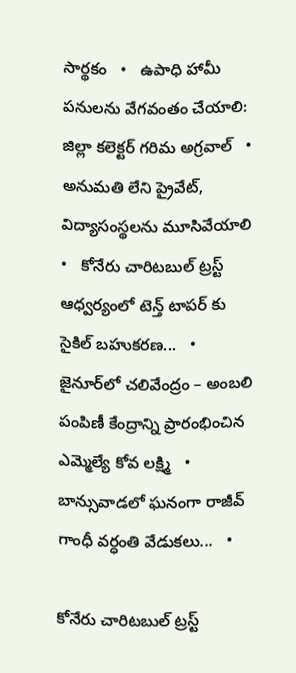సార్థకం   •   ఉపాధి హామీ పనులను వేగవంతం చేయాలి: జిల్లా కలెక్టర్ గరిమ అగ్రవాల్   •   అనుమతి లేని ప్రైవేట్, విద్యాసంస్థలను మూసివేయాలి   •   కోనేరు చారిటబుల్ ట్రస్ట్ ఆధ్వర్యంలో టెన్త్ టాపర్ కు సైకిల్ బహుకరణ...   •   జైనూర్‌లో చలివేంద్రం – అంబలి పంపిణీ కేంద్రాన్ని ప్రారంభించిన ఎమ్మెల్యే కోవ లక్ష్మి   •   బాన్సువాడలో ఘనంగా రాజీవ్ గాంధీ వర్ధంతి వేడుకలు...   •

కోనేరు చారిటబుల్ ట్రస్ట్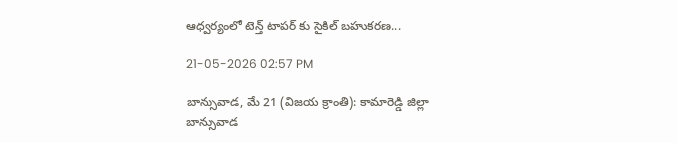ఆధ్వర్యంలో టెన్త్ టాపర్ కు సైకిల్ బహుకరణ...

21-05-2026 02:57 PM

బాన్సువాడ, మే 21 (విజయ క్రాంతి): కామారెడ్డి జిల్లా బాన్సువాడ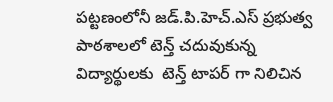పట్టణంలోనీ జడ్.పి.హెచ్.ఎస్ ప్రభుత్వ పాఠశాలలో టెన్త్ చదువుకున్న విద్యార్థులకు  టెన్త్ టాపర్ గా నిలిచిన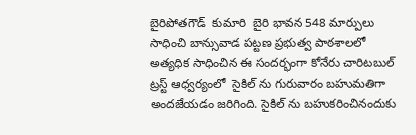బైరిపోతగౌడ్  కుమారి  బైరి భావన 548 మార్పులు సాధించి బాన్సువాడ పట్టణ ప్రభుత్వ పాఠశాలలో అత్యధిక సాధించిన ఈ సందర్భంగా కోనేరు చారిటబుల్ ట్రస్ట్ ఆధ్వర్యంలో  సైకిల్ ను గురువారం బహుమతిగా అందజేయడం జరిగింది. సైకిల్ ను బహుకరించినందుకు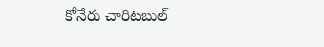కోనేరు చారిటబుల్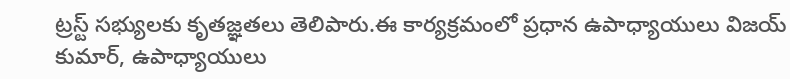ట్రస్ట్ సభ్యులకు కృతజ్ఞతలు తెలిపారు.ఈ కార్యక్రమంలో ప్రధాన ఉపాధ్యాయులు విజయ్ కుమార్, ఉపాధ్యాయులు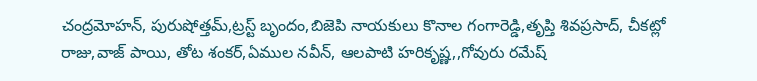చంద్రమోహన్, పురుషోత్తమ్,ట్రస్ట్ బృందం,బిజెపి నాయకులు కొనాల గంగారెడ్డి,తృప్తి శివప్రసాద్, చీకట్లో రాజు,వాజ్ పాయి, తోట శంకర్,ఏముల నవీన్, ఆలపాటి హరికృష్ణ,,గోవురు రమేష్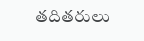తదితరులు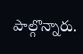పాల్గొన్నారు.